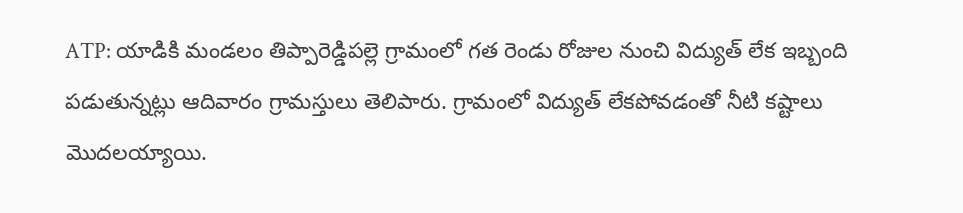ATP: యాడికి మండలం తిప్పారెడ్డిపల్లె గ్రామంలో గత రెండు రోజుల నుంచి విద్యుత్ లేక ఇబ్బంది పడుతున్నట్లు ఆదివారం గ్రామస్తులు తెలిపారు. గ్రామంలో విద్యుత్ లేకపోవడంతో నీటి కష్టాలు మొదలయ్యాయి.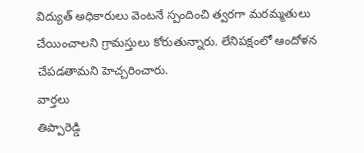విద్యుత్ అధికారులు వెంటనే స్పందించి త్వరగా మరమ్మతులు చేయించాలని గ్రామస్తులు కోరుతున్నారు. లేనిపక్షంలో ఆందోళన చేపడతామని హెచ్చరించారు.
వార్తలు
తిప్పారెడ్డి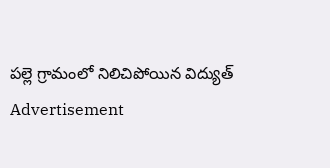పల్లె గ్రామంలో నిలిచిపోయిన విద్యుత్
Advertisement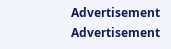Advertisement
Advertisement